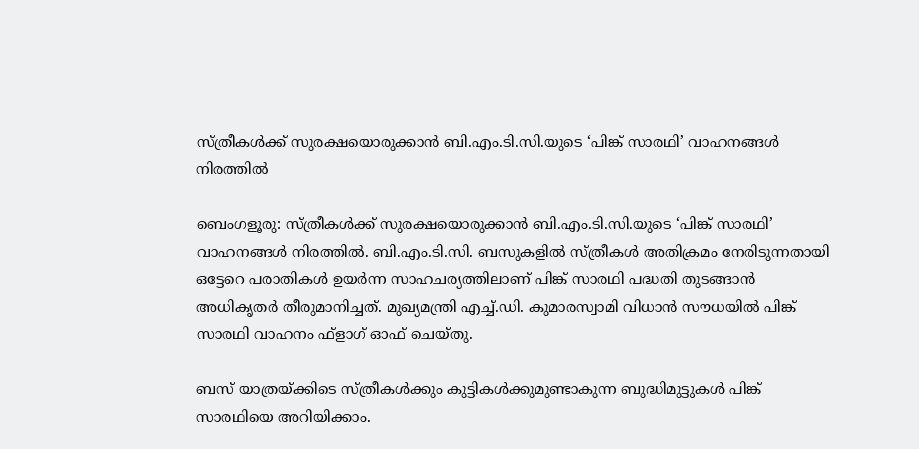സ്ത്രീകള്‍ക്ക് സുരക്ഷയൊരുക്കാന്‍ ബി.എം.ടി.സി.യുടെ ‘പിങ്ക് സാരഥി’ വാഹനങ്ങള്‍ നിരത്തില്‍

ബെംഗളൂരു: സ്ത്രീകള്‍ക്ക് സുരക്ഷയൊരുക്കാന്‍ ബി.എം.ടി.സി.യുടെ ‘പിങ്ക് സാരഥി’ വാഹനങ്ങള്‍ നിരത്തില്‍. ബി.എം.ടി.സി. ബസുകളില്‍ സ്ത്രീകള്‍ അതിക്രമം നേരിടുന്നതായി ഒട്ടേറെ പരാതികള്‍ ഉയര്‍ന്ന സാഹചര്യത്തിലാണ് പിങ്ക് സാരഥി പദ്ധതി തുടങ്ങാന്‍ അധികൃതര്‍ തീരുമാനിച്ചത്. മുഖ്യമന്ത്രി എച്ച്.ഡി. കുമാരസ്വാമി വിധാന്‍ സൗധയില്‍ പിങ്ക് സാരഥി വാഹനം ഫ്ളാഗ് ഓഫ് ചെയ്തു.

ബസ് യാത്രയ്ക്കിടെ സ്ത്രീകള്‍ക്കും കുട്ടികള്‍ക്കുമുണ്ടാകുന്ന ബുദ്ധിമുട്ടുകള്‍ പിങ്ക് സാരഥിയെ അറിയിക്കാം.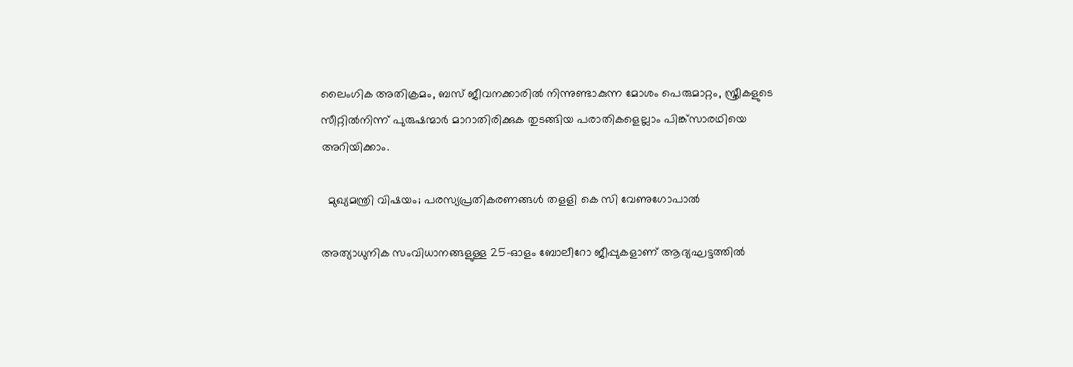ലൈംഗിക അതിക്രമം, ബസ് ജീവനക്കാരില്‍ നിന്നുണ്ടാകുന്ന മോശം പെരുമാറ്റം, സ്ത്രീകളുടെ സീറ്റില്‍നിന്ന്‌ പുരുഷന്മാര്‍ മാറാതിരിക്കുക തുടങ്ങിയ പരാതികളെല്ലാം പിങ്ക്‌സാരഥിയെ അറിയിക്കാം.

  മുഖ്യമന്ത്രി വിഷയം; പരസ്യപ്രതികരണങ്ങള്‍ തളളി കെ സി വേണുഗോപാല്‍

അത്യാധുനിക സംവിധാനങ്ങളുള്ള 25-ഓളം ബോലീറോ ജീപ്പുകളാണ് ആദ്യഘട്ടത്തില്‍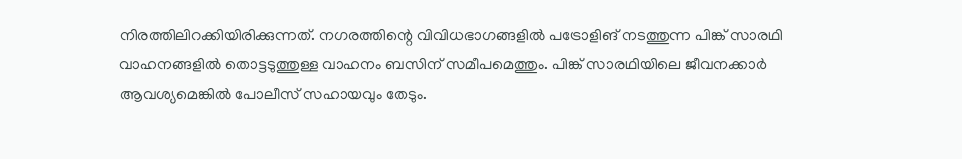നിരത്തിലിറക്കിയിരിക്കുന്നത്. നഗരത്തിന്റെ വിവിധഭാഗങ്ങളില്‍ പട്രോളിങ്‌ നടത്തുന്ന പിങ്ക് സാരഥി വാഹനങ്ങളില്‍ തൊട്ടടുത്തുള്ള വാഹനം ബസിന് സമീപമെത്തും. പിങ്ക് സാരഥിയിലെ ജീവനക്കാര്‍ ആവശ്യമെങ്കില്‍ പോലീസ് സഹായവും തേടും.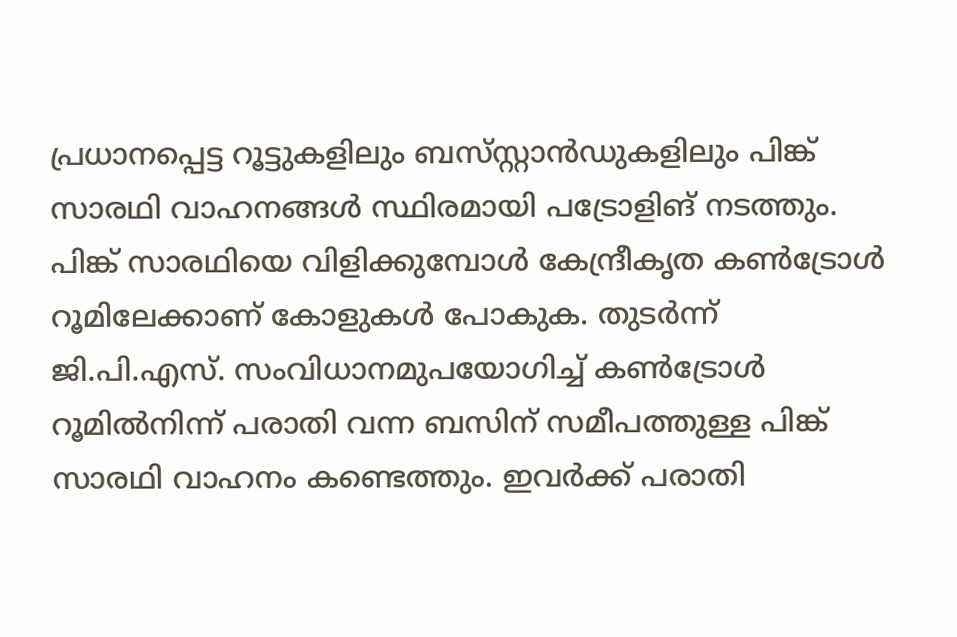പ്രധാനപ്പെട്ട റൂട്ടുകളിലും ബസ്‌സ്റ്റാന്‍ഡുകളിലും പിങ്ക് സാരഥി വാഹനങ്ങള്‍ സ്ഥിരമായി പട്രോളിങ്‌ നടത്തും. പിങ്ക് സാരഥിയെ വിളിക്കുമ്പോള്‍ കേന്ദ്രീകൃത കണ്‍ട്രോള്‍ റൂമിലേക്കാണ് കോളുകള്‍ പോകുക. തുടര്‍ന്ന് ജി.പി.എസ്. സംവിധാനമുപയോഗിച്ച് കണ്‍ട്രോള്‍ റൂമില്‍നിന്ന്‌ പരാതി വന്ന ബസിന് സമീപത്തുള്ള പിങ്ക് സാരഥി വാഹനം കണ്ടെത്തും. ഇവര്‍ക്ക് പരാതി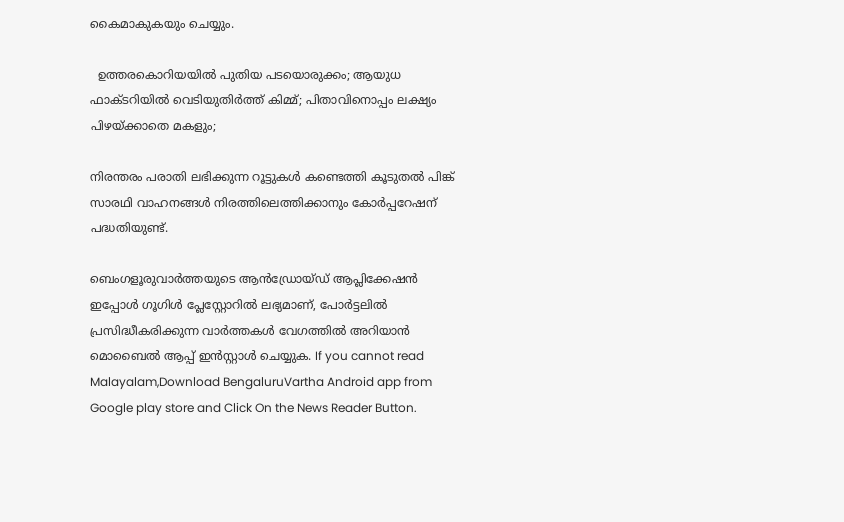കൈമാകുകയും ചെയ്യും.

  ഉത്തരകൊറിയയിൽ പുതിയ പടയൊരുക്കം; ആയുധ ഫാക്ടറിയിൽ വെടിയുതിർത്ത് കിമ്മ്; പിതാവിനൊപ്പം ലക്ഷ്യം പിഴയ്ക്കാതെ മകളും;

നിരന്തരം പരാതി ലഭിക്കുന്ന റൂട്ടുകള്‍ കണ്ടെത്തി കൂടുതല്‍ പിങ്ക് സാരഥി വാഹനങ്ങള്‍ നിരത്തിലെത്തിക്കാനും കോര്‍പ്പറേഷന്‌ പദ്ധതിയുണ്ട്.

ബെംഗളൂരുവാർത്തയുടെ ആൻഡ്രോയ്ഡ് ആപ്ലിക്കേഷൻ ഇപ്പോൾ ഗൂഗിൾ പ്ലേസ്റ്റോറിൽ ലഭ്യമാണ്, പോർട്ടലിൽ പ്രസിദ്ധീകരിക്കുന്ന വാർത്തകൾ വേഗത്തിൽ അറിയാൻ മൊബൈൽ ആപ്പ് ഇൻസ്റ്റാൾ ചെയ്യുക. If you cannot read Malayalam,Download BengaluruVartha Android app from Google play store and Click On the News Reader Button.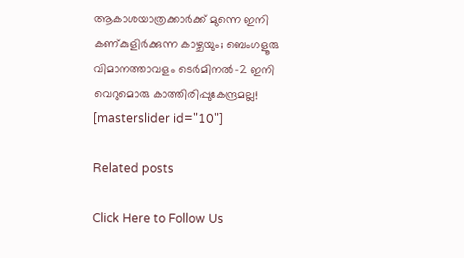ആകാശയാത്രക്കാർക്ക് മുന്നെ ഇനി കണ്കുളിർക്കുന്ന കാഴ്ചയും; ബെംഗളൂരു വിമാനത്താവളം ടെർമിനൽ-2 ഇനി വെറുമൊരു കാത്തിരിപ്പുകേന്ദ്രമല്ല!
[masterslider id="10"]

Related posts

Click Here to Follow Us